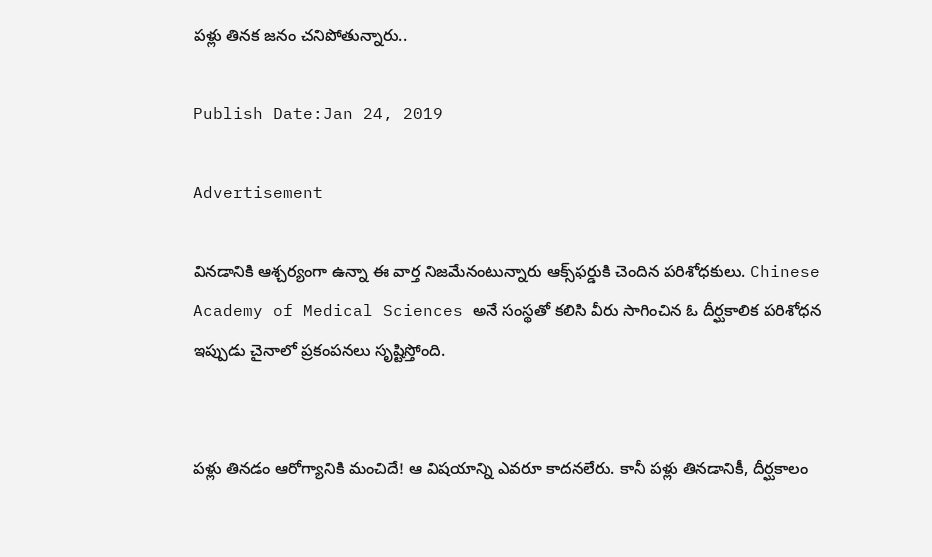పళ్లు తినక జనం చనిపోతున్నారు..

Publish Date:Jan 24, 2019

Advertisement

వినడానికి ఆశ్చర్యంగా ఉన్నా ఈ వార్త నిజమేనంటున్నారు ఆక్స్‌ఫర్డుకి చెందిన పరిశోధకులు. Chinese Academy of Medical Sciences అనే సంస్థతో కలిసి వీరు సాగించిన ఓ దీర్ఘకాలిక పరిశోధన ఇప్పుడు చైనాలో ప్రకంపనలు సృష్టిస్తోంది.


పళ్లు తినడం ఆరోగ్యానికి మంచిదే! ఆ విషయాన్ని ఎవరూ కాదనలేరు. కానీ పళ్లు తినడానికీ, దీర్ఘకాలం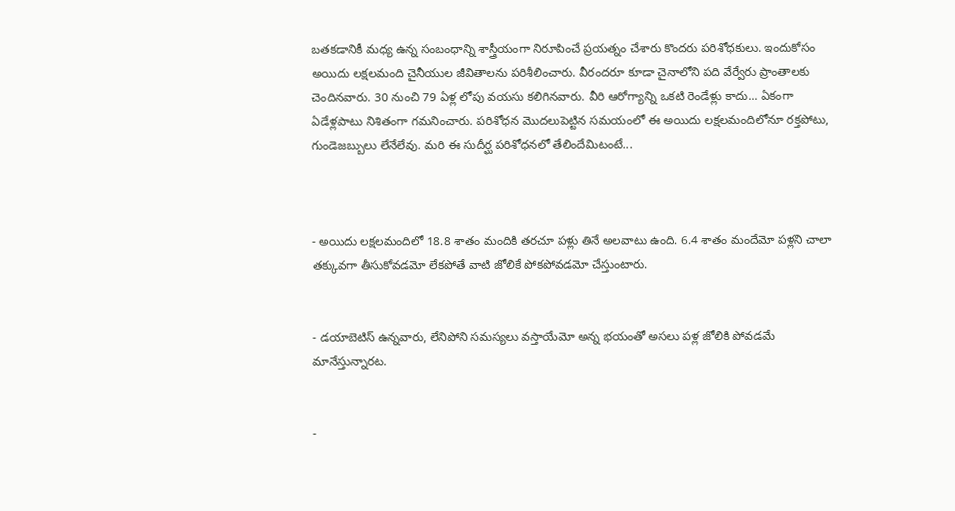బతకడానికీ మధ్య ఉన్న సంబంధాన్ని శాస్త్రీయంగా నిరూపించే ప్రయత్నం చేశారు కొందరు పరిశోధకులు. ఇందుకోసం అయిదు లక్షలమంది చైనీయుల జీవితాలను పరిశీలించారు. వీరందరూ కూడా చైనాలోని పది వేర్వేరు ప్రాంతాలకు చెందినవారు. 30 నుంచి 79 ఏళ్ల లోపు వయసు కలిగినవారు. వీరి ఆరోగ్యాన్ని ఒకటి రెండేళ్లు కాదు... ఏకంగా ఏడేళ్లపాటు నిశితంగా గమనించారు. పరిశోధన మొదలుపెట్టిన సమయంలో ఈ అయిదు లక్షలమందిలోనూ రక్తపోటు, గుండెజబ్బులు లేనేలేవు. మరి ఈ సుదీర్ఘ పరిశోధనలో తేలిందేమిటంటే...



- అయిదు లక్షలమందిలో 18.8 శాతం మందికి తరచూ పళ్లు తినే అలవాటు ఉంది. 6.4 శాతం మందేమో పళ్లని చాలా తక్కువగా తీసుకోవడమో లేకపోతే వాటి జోలికే పోకపోవడమో చేస్తుంటారు.


- డయాబెటిస్ ఉన్నవారు, లేనిపోని సమస్యలు వస్తాయేమో అన్న భయంతో అసలు పళ్ల జోలికి పోవడమే మానేస్తున్నారట.


-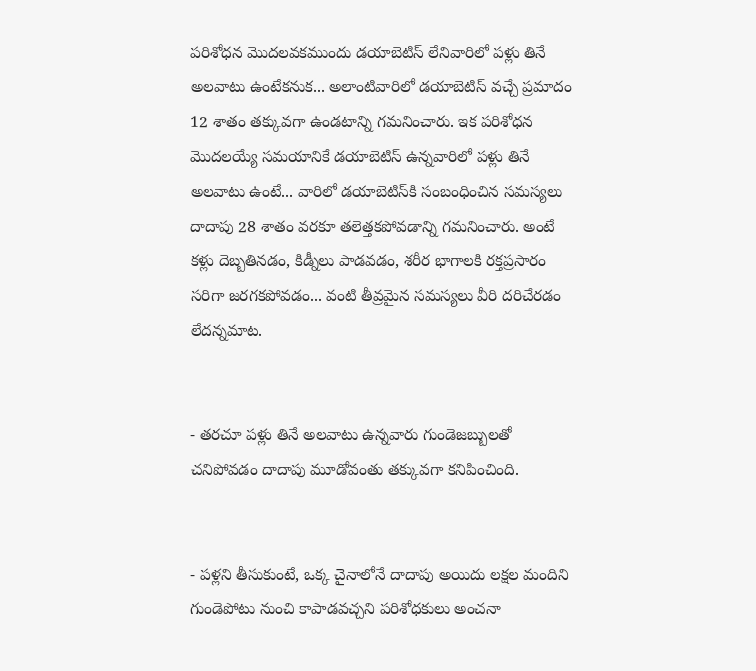పరిశోధన మొదలవకముందు డయాబెటిస్‌ లేనివారిలో పళ్లు తినే అలవాటు ఉంటేకనుక... అలాంటివారిలో డయాబెటిస్ వచ్చే ప్రమాదం 12 శాతం తక్కువగా ఉండటాన్ని గమనించారు. ఇక పరిశోధన మొదలయ్యే సమయానికే డయాబెటిస్‌ ఉన్నవారిలో పళ్లు తినే అలవాటు ఉంటే... వారిలో డయాబెటిస్‌కి సంబంధించిన సమస్యలు దాదాపు 28 శాతం వరకూ తలెత్తకపోవడాన్ని గమనించారు. అంటే కళ్లు దెబ్బతినడం, కిడ్నీలు పాడవడం, శరీర భాగాలకి రక్తప్రసారం సరిగా జరగకపోవడం... వంటి తీవ్రమైన సమస్యలు వీరి దరిచేరడం లేదన్నమాట.


- తరచూ పళ్లు తినే అలవాటు ఉన్నవారు గుండెజబ్బులతో చనిపోవడం దాదాపు మూడోవంతు తక్కువగా కనిపించింది.


- పళ్లని తీసుకుంటే, ఒక్క చైనాలోనే దాదాపు అయిదు లక్షల మందిని గుండెపోటు నుంచి కాపాడవచ్చని పరిశోధకులు అంచనా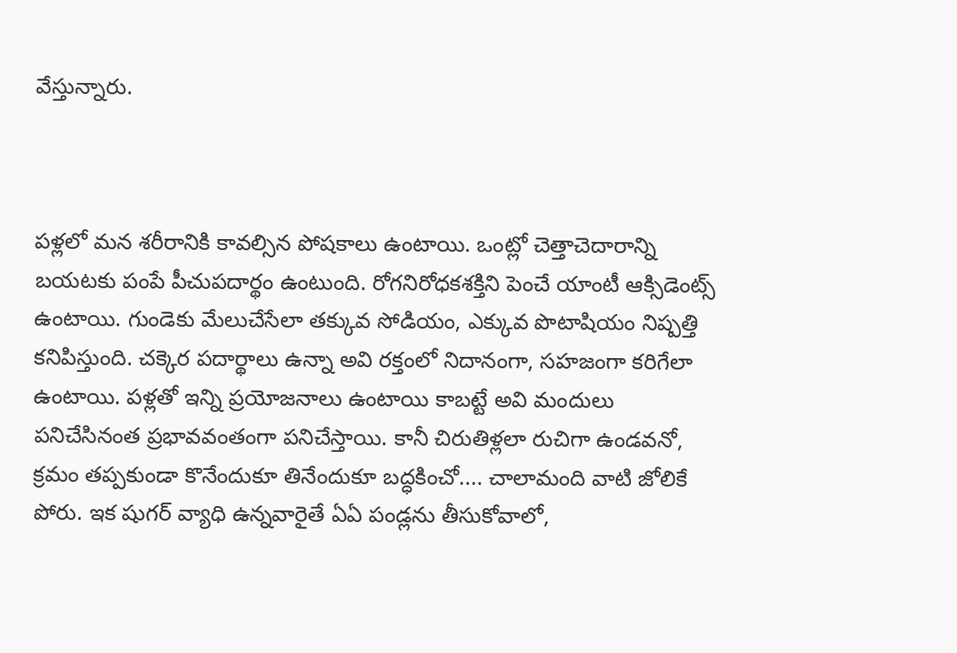వేస్తున్నారు.



పళ్లలో మన శరీరానికి కావల్సిన పోషకాలు ఉంటాయి. ఒంట్లో చెత్తాచెదారాన్ని బయటకు పంపే పీచుపదార్థం ఉంటుంది. రోగనిరోధకశక్తిని పెంచే యాంటీ ఆక్సిడెంట్స్ ఉంటాయి. గుండెకు మేలుచేసేలా తక్కువ సోడియం, ఎక్కువ పొటాషియం నిష్పత్తి కనిపిస్తుంది. చక్కెర పదార్థాలు ఉన్నా అవి రక్తంలో నిదానంగా, సహజంగా కరిగేలా ఉంటాయి. పళ్లతో ఇన్ని ప్రయోజనాలు ఉంటాయి కాబట్టే అవి మందులు పనిచేసినంత ప్రభావవంతంగా పనిచేస్తాయి. కానీ చిరుతిళ్లలా రుచిగా ఉండవనో, క్రమం తప్పకుండా కొనేందుకూ తినేందుకూ బద్ధకించో.... చాలామంది వాటి జోలికే పోరు. ఇక షుగర్ వ్యాధి ఉన్నవారైతే ఏఏ పండ్లను తీసుకోవాలో,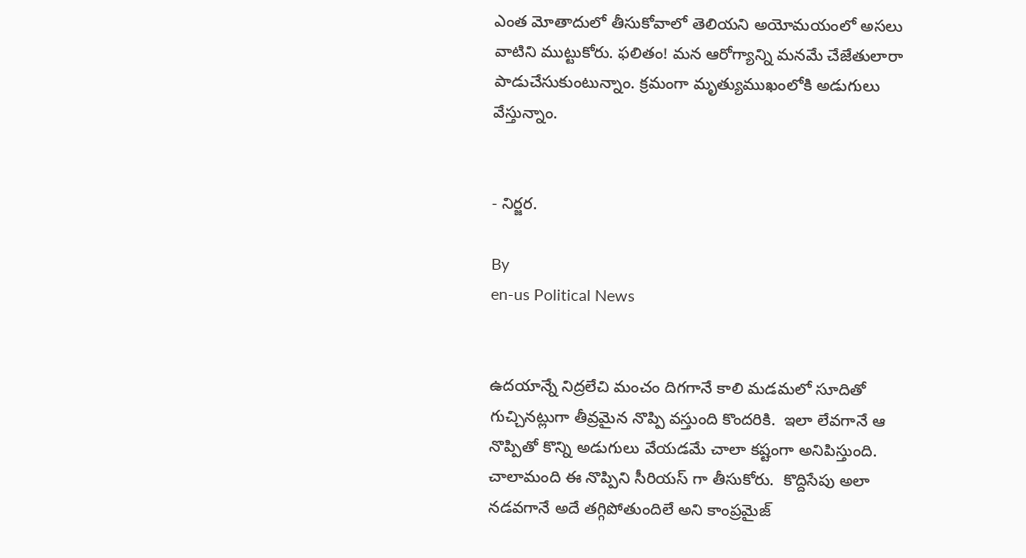ఎంత మోతాదులో తీసుకోవాలో తెలియని అయోమయంలో అసలు వాటిని ముట్టుకోరు. ఫలితం! మన ఆరోగ్యాన్ని మనమే చేజేతులారా పాడుచేసుకుంటున్నాం. క్రమంగా మృత్యుముఖంలోకి అడుగులు వేస్తున్నాం.


- నిర్జర.

By
en-us Political News


ఉదయాన్నే నిద్రలేచి మంచం దిగగానే కాలి మడమలో సూదితో గుచ్చినట్లుగా తీవ్రమైన నొప్పి వస్తుంది కొందరికి.  ఇలా లేవగానే ఆ నొప్పితో కొన్ని అడుగులు వేయడమే చాలా కష్టంగా అనిపిస్తుంది. చాలామంది ఈ నొప్పిని సీరియస్ గా తీసుకోరు.  కొద్దిసేపు అలా నడవగానే అదే తగ్గిపోతుందిలే అని కాంప్రమైజ్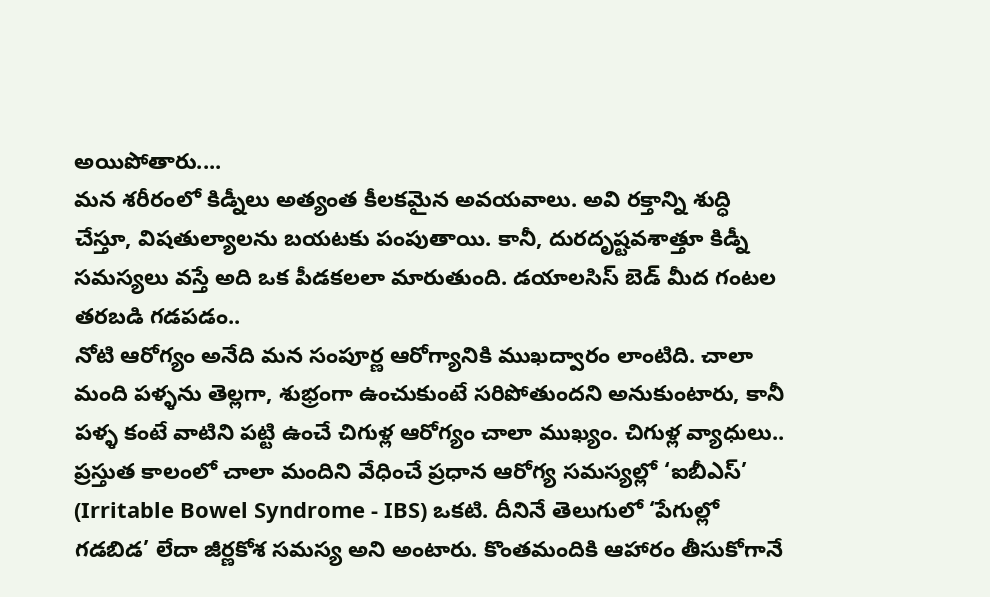అయిపోతారు....
మన శరీరంలో కిడ్నీలు అత్యంత కీలకమైన అవయవాలు. అవి రక్తాన్ని శుద్ధి చేస్తూ, విషతుల్యాలను బయటకు పంపుతాయి. కానీ, దురదృష్టవశాత్తూ కిడ్నీ సమస్యలు వస్తే అది ఒక పీడకలలా మారుతుంది. డయాలసిస్ బెడ్ మీద గంటల తరబడి గడపడం..
నోటి ఆరోగ్యం అనేది మన సంపూర్ణ ఆరోగ్యానికి ముఖద్వారం లాంటిది. చాలా మంది పళ్ళను తెల్లగా, శుభ్రంగా ఉంచుకుంటే సరిపోతుందని అనుకుంటారు, కానీ పళ్ళ కంటే వాటిని పట్టి ఉంచే చిగుళ్ల ఆరోగ్యం చాలా ముఖ్యం. చిగుళ్ల వ్యాధులు..
ప్రస్తుత కాలంలో చాలా మందిని వేధించే ప్రధాన ఆరోగ్య సమస్యల్లో ‘ఐబీఎస్’ (Irritable Bowel Syndrome - IBS) ఒకటి. దీనినే తెలుగులో ‘పేగుల్లో గడబిడ’ లేదా జీర్ణకోశ సమస్య అని అంటారు. కొంతమందికి ఆహారం తీసుకోగానే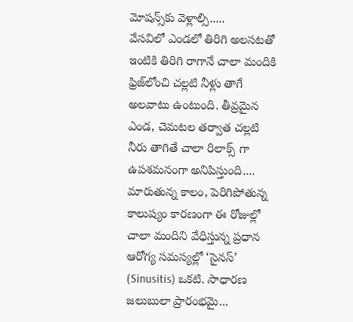మోషన్స్‌కు వెళ్లాల్సి.....
వేసవిలో ఎండలో తిరిగి అలసటతో  ఇంటికి తిరిగి రాగానే చాలా మందికి ఫ్రిజ్‌లోంచి చల్లటి నీళ్లు తాగే అలవాటు ఉంటుంది. తీవ్రమైన ఎండ, చెమటల తర్వాత చల్లటి నీరు తాగితే చాలా రిలాక్స్ గా ఉపశమనంగా అనిపిస్తుంది....
మారుతున్న కాలం, పెరిగిపోతున్న కాలుష్యం కారణంగా ఈ రోజుల్లో చాలా మందిని వేధిస్తున్న ప్రధాన ఆరోగ్య సమస్యల్లో ‘సైనస్’ (Sinusitis) ఒకటి. సాధారణ జలుబులా ప్రారంభమై...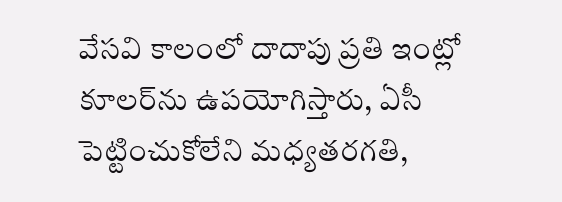వేసవి కాలంలో దాదాపు ప్రతి ఇంట్లో కూలర్‌ను ఉపయోగిస్తారు, ఏసీ పెట్టించుకోలేని మధ్యతరగతి,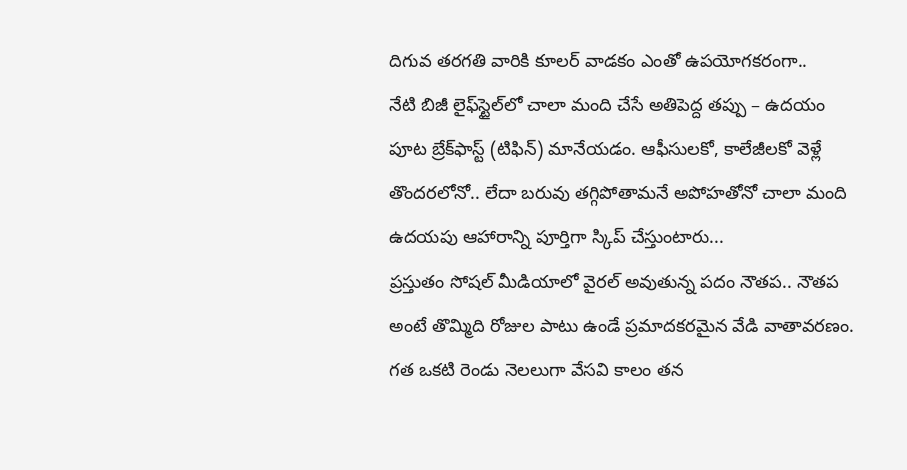దిగువ తరగతి వారికి కూలర్ వాడకం ఎంతో ఉపయోగకరంగా..
నేటి బిజీ లైఫ్‌స్టైల్‌లో చాలా మంది చేసే అతిపెద్ద తప్పు – ఉదయం పూట బ్రేక్‌ఫాస్ట్ (టిఫిన్) మానేయడం. ఆఫీసులకో, కాలేజీలకో వెళ్లే తొందరలోనో.. లేదా బరువు తగ్గిపోతామనే అపోహతోనో చాలా మంది ఉదయపు ఆహారాన్ని పూర్తిగా స్కిప్ చేస్తుంటారు...
ప్రస్తుతం సోషల్ మీడియాలో వైరల్ అవుతున్న పదం నౌతప.. నౌతప అంటే తొమ్మిది రోజుల పాటు ఉండే ప్రమాదకరమైన వేడి వాతావరణం.  గత ఒకటి రెండు నెలలుగా వేసవి కాలం తన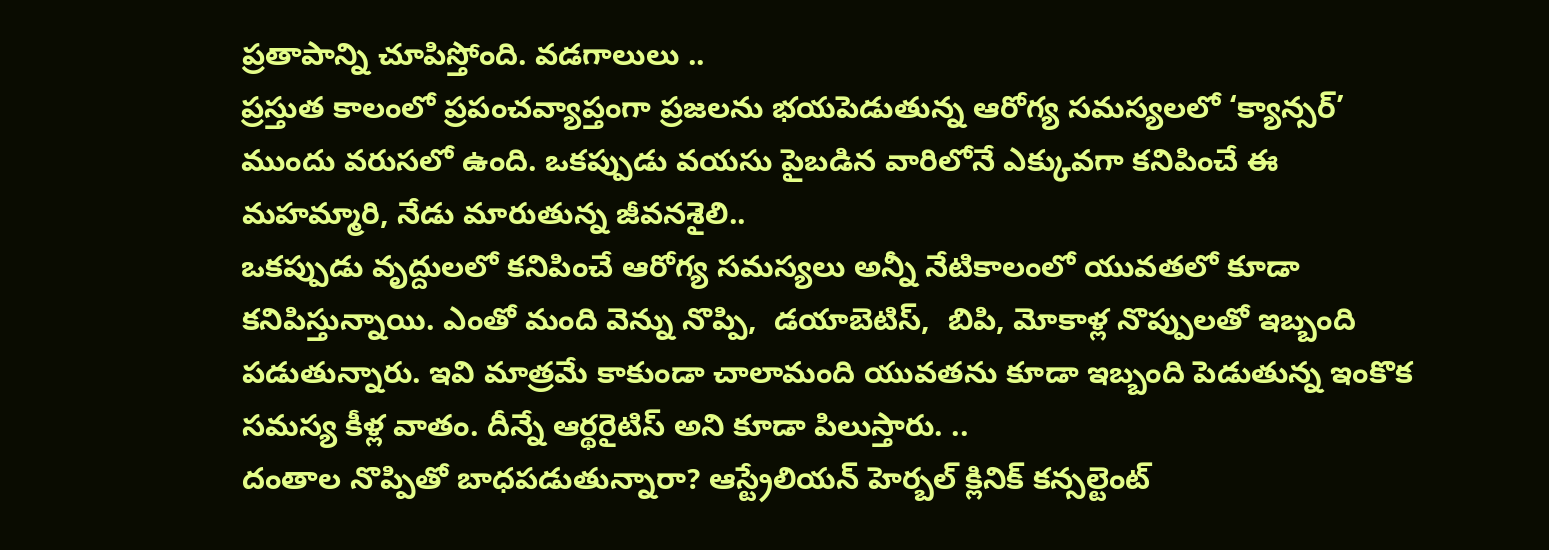ప్రతాపాన్ని చూపిస్తోంది. వడగాలులు ..
ప్రస్తుత కాలంలో ప్రపంచవ్యాప్తంగా ప్రజలను భయపెడుతున్న ఆరోగ్య సమస్యలలో ‘క్యాన్సర్’ ముందు వరుసలో ఉంది. ఒకప్పుడు వయసు పైబడిన వారిలోనే ఎక్కువగా కనిపించే ఈ మహమ్మారి, నేడు మారుతున్న జీవనశైలి..
ఒకప్పుడు వృద్దులలో కనిపించే ఆరోగ్య సమస్యలు అన్నీ నేటికాలంలో యువతలో కూడా కనిపిస్తున్నాయి. ఎంతో మంది వెన్ను నొప్పి,  డయాబెటిస్,  బిపి, మోకాళ్ల నొప్పులతో ఇబ్బంది పడుతున్నారు. ఇవి మాత్రమే కాకుండా చాలామంది యువతను కూడా ఇబ్బంది పెడుతున్న ఇంకొక సమస్య కీళ్ల వాతం. దీన్నే ఆర్థరైటిస్ అని కూడా పిలుస్తారు. ..
దంతాల నొప్పితో బాధపడుతున్నారా? ఆస్ట్రేలియన్ హెర్బల్ క్లినిక్ కన్సల్టెంట్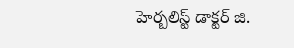హెర్బలిస్ట్ డాక్టర్ జి.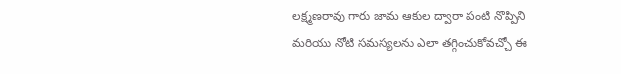లక్ష్మణరావు గారు జామ ఆకుల ద్వారా పంటి నొప్పిని మరియు నోటి సమస్యలను ఎలా తగ్గించుకోవచ్చో ఈ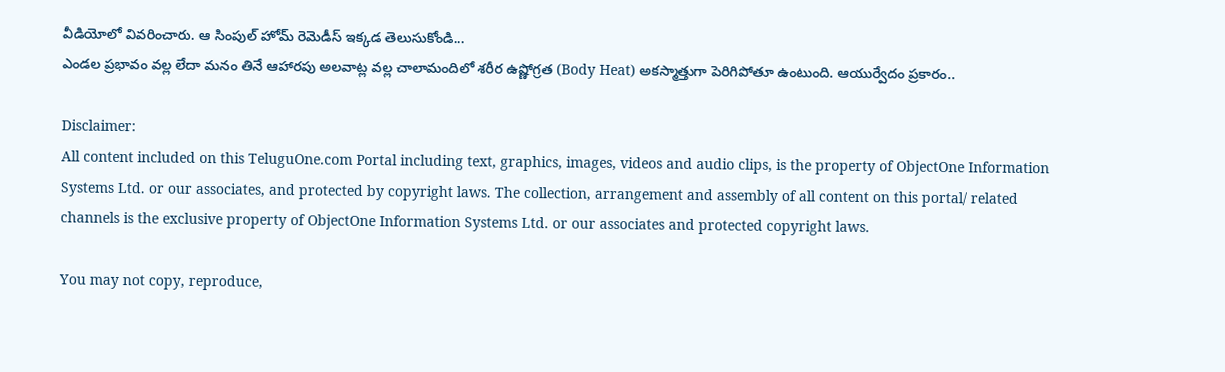వీడియోలో వివరించారు. ఆ సింపుల్ హోమ్ రెమెడీస్ ఇక్కడ తెలుసుకోండి...
ఎండల ప్రభావం వల్ల లేదా మనం తినే ఆహారపు అలవాట్ల వల్ల చాలామందిలో శరీర ఉష్ణోగ్రత (Body Heat) అకస్మాత్తుగా పెరిగిపోతూ ఉంటుంది. ఆయుర్వేదం ప్రకారం..

Disclaimer:
All content included on this TeluguOne.com Portal including text, graphics, images, videos and audio clips, is the property of ObjectOne Information Systems Ltd. or our associates, and protected by copyright laws. The collection, arrangement and assembly of all content on this portal/ related channels is the exclusive property of ObjectOne Information Systems Ltd. or our associates and protected copyright laws.

You may not copy, reproduce,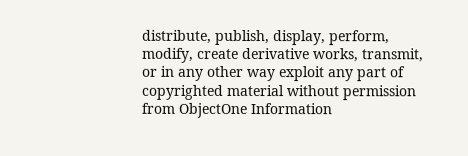distribute, publish, display, perform, modify, create derivative works, transmit, or in any other way exploit any part of copyrighted material without permission from ObjectOne Information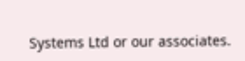Systems Ltd or our associates.